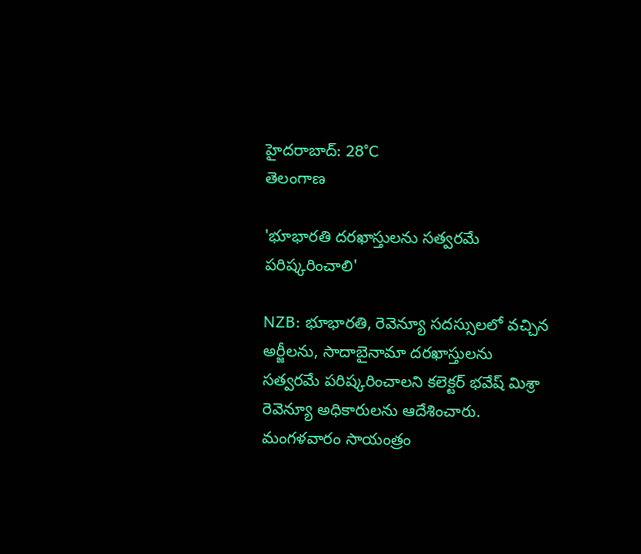హైదరాబాద్: 28°C
తెలంగాణ

'భూభారతి దరఖాస్తులను సత్వరమే పరిష్కరించాలి'

NZB: భూభారతి, రెవెన్యూ సదస్సులలో వచ్చిన అర్జీలను, సాదాబైనామా దరఖాస్తులను సత్వరమే పరిష్కరించాలని కలెక్టర్ భవేష్ మిశ్రా రెవెన్యూ అధికారులను ఆదేశించారు. మంగళవారం సాయంత్రం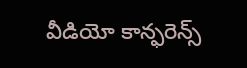వీడియో కాన్ఫరెన్స్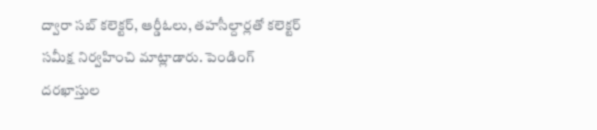ద్వారా సబ్ కలెక్టర్, ఆర్డీఓలు, తహసీల్దార్లతో కలెక్టర్ సమీక్ష నిర్వహించి మాట్లాడారు. పెండింగ్ దరఖాస్తుల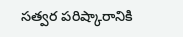సత్వర పరిష్కారానికి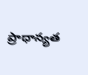ప్రాధాన్యత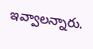ఇవ్వాలన్నారు.